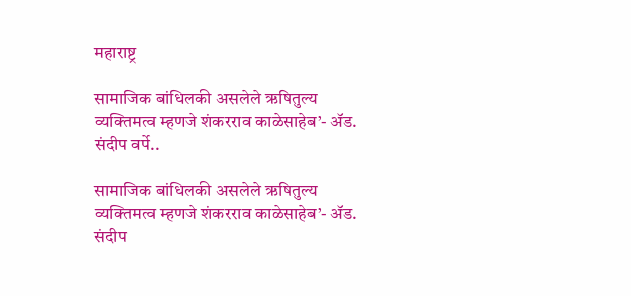महाराष्ट्र

सामाजिक बांधिलकी असलेले ऋषितुल्य व्यक्तिमत्व म्हणजे शंकरराव काळेसाहेब’- ॲड. संदीप वर्पे..

सामाजिक बांधिलकी असलेले ऋषितुल्य व्यक्तिमत्व म्हणजे शंकरराव काळेसाहेब’- ॲड. संदीप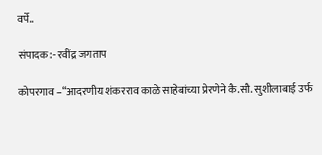वर्पे..

संपादक:- रवींद्र जगताप

कोपरगाव –“आदरणीय शंकरराव काळे साहेबांच्या प्रेरणेने कै.सौ. सुशीलाबाई उर्फ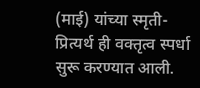(माई) यांच्या स्मृती-प्रित्यर्थ ही वक्तृत्व स्पर्धा सुरू करण्यात आली.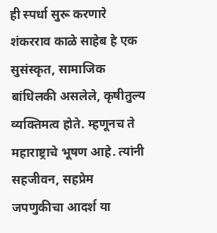ही स्पर्धा सुरू करणारे शंकरराव काळे साहेब हे एक सुसंस्कृत, सामाजिक बांधिलकी असलेले, कृषीतुल्य व्यक्तिमत्व होते. म्हणूनच ते महाराष्ट्राचे भूषण आहे. त्यांनी सहजीवन, सहप्रेम जपणुकीचा आदर्श या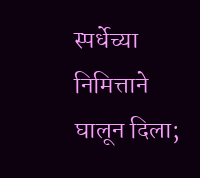स्पर्धेच्या निमित्ताने घालून दिला;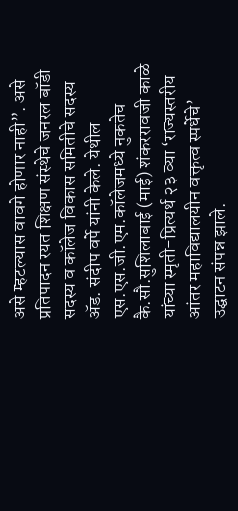असे म्हटल्यास वावगे होणार नाही”. असे प्रतिपादन रयत शिक्षण संस्थेचे जनरल बॉडी सदस्य व कॉलेज विकास समितीचे सदस्य ॲड. संदीप वर्पे यांनी केले. येथील एस.एस.जी.एम.कॉलेजमध्ये नुकतेच कै.सौ.सुशिलाबाई (माई) शंकररावजी काळे यांच्या स्मृती-प्रित्यर्थ २३ व्या ‘राज्यस्तरीय आंतर महाविद्यालयीन वक्तृत्व स्पर्धेचे’ उद्घाटन संपन्न झाले.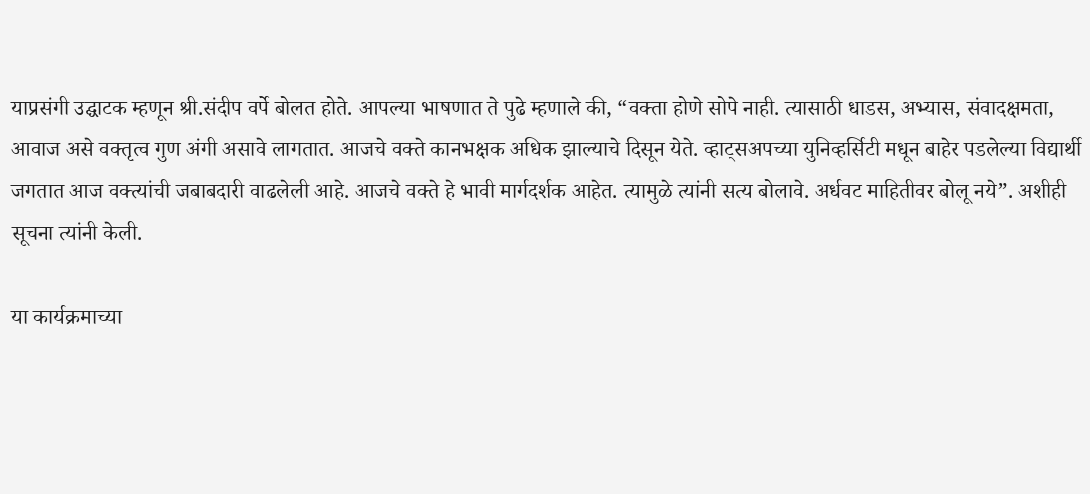याप्रसंगी उद्घाटक म्हणून श्री.संदीप वर्पे बोलत होते. आपल्या भाषणात ते पुढे म्हणाले की, “वक्ता होणे सोपे नाही. त्यासाठी धाडस, अभ्यास, संवादक्षमता, आवाज असे वक्तृत्व गुण अंगी असावे लागतात. आजचे वक्ते कानभक्षक अधिक झाल्याचे दिसून येते. व्हाट्सअपच्या युनिव्हर्सिटी मधून बाहेर पडलेल्या विद्यार्थी जगतात आज वक्त्यांची जबाबदारी वाढलेली आहे. आजचे वक्ते हे भावी मार्गदर्शक आहेत. त्यामुळे त्यांनी सत्य बोलावे. अर्धवट माहितीवर बोलू नये”. अशीही सूचना त्यांनी केली.

या कार्यक्रमाच्या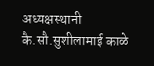अध्यक्षस्थानी कै.सौ.सुशीलामाई काळे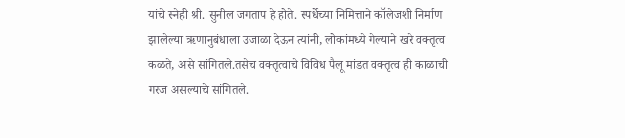यांचे स्नेही श्री. सुनील जगताप हे होते. स्पर्धेच्या निमित्ताने कॉलेजशी निर्माण झालेल्या ऋणानुबंधाला उजाळा देऊन त्यांनी, लोकांमध्ये गेल्याने खरे वक्तृत्व कळते, असे सांगितले.तसेच वक्तृत्वाचे विविध पैलू मांडत वक्तृत्व ही काळाची गरज असल्याचे सांगितले.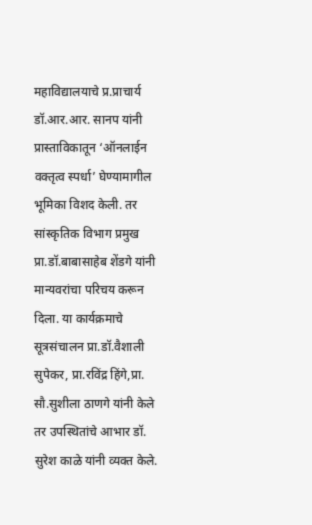महाविद्यालयाचे प्र.प्राचार्य डॉ.आर.आर. सानप यांनी प्रास्ताविकातून ‘ऑनलाईन वक्तृत्व स्पर्धा’ घेण्यामागील भूमिका विशद केली. तर सांस्कृतिक विभाग प्रमुख प्रा.डॉ.बाबासाहेब शेंडगे यांनी मान्यवरांचा परिचय करून दिला. या कार्यक्रमाचे सूत्रसंचालन प्रा.डॉ.वैशाली सुपेकर, प्रा.रविंद्र हिंगे,प्रा. सौ.सुशीला ठाणगे यांनी केले तर उपस्थितांचे आभार डॉ. सुरेश काळे यांनी व्यक्त केले.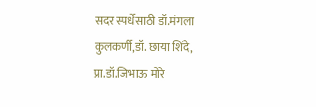सदर स्पर्धेसाठी डॉ.मंगला कुलकर्णी,डॉ. छाया शिंदे, प्रा.डॉ.जिभाऊ मोरे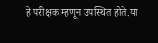हे परीक्षक म्हणून उपस्थित होते.या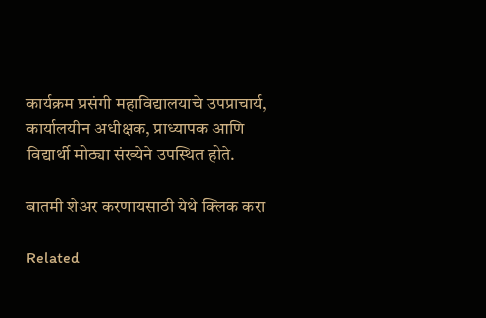कार्यक्रम प्रसंगी महाविद्यालयाचे उपप्राचार्य, कार्यालयीन अधीक्षक, प्राध्यापक आणि विद्यार्थी मोठ्या संख्येने उपस्थित होते.

बातमी शेअर करणायसाठी येथे क्लिक करा

Related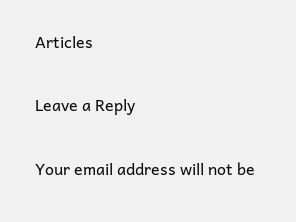Articles

Leave a Reply

Your email address will not be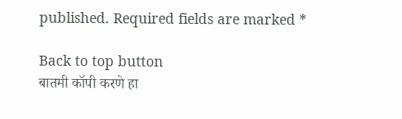published. Required fields are marked *

Back to top button
बातमी कॉपी करणे हा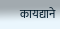कायद्याने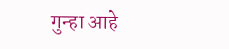गुन्हा आहे